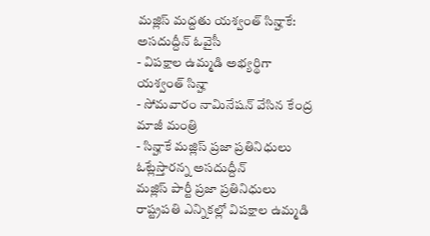మజ్లిస్ మద్దతు యశ్వంత్ సిన్హాకే: అసదుద్దీన్ ఓవైసీ
- విపక్షాల ఉమ్మడి అభ్యర్థిగా యశ్వంత్ సిన్హా
- సోమవారం నామినేషన్ వేసిన కేంద్ర మాజీ మంత్రి
- సిన్హాకే మజ్లిస్ ప్రజా ప్రతినిధులు ఓట్లేస్తారన్న అసదుద్దీన్
మజ్లిస్ పార్టీ ప్రజా ప్రతినిధులు రాష్ట్రపతి ఎన్నికల్లో విపక్షాల ఉమ్మడి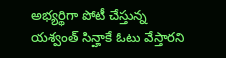అభ్యర్థిగా పోటీ చేస్తున్న యశ్వంత్ సిన్హాకే ఓటు వేస్తారని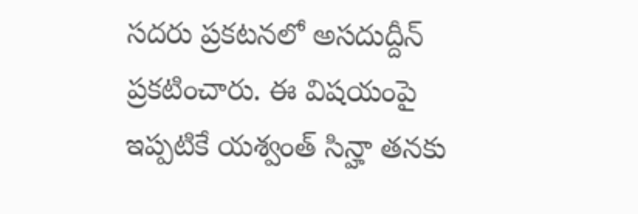సదరు ప్రకటనలో అసదుద్దీన్ ప్రకటించారు. ఈ విషయంపై ఇప్పటికే యశ్వంత్ సిన్హా తనకు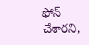ఫోన్ చేశారని,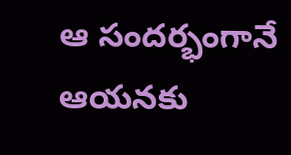ఆ సందర్భంగానే ఆయనకు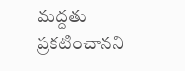మద్దతు ప్రకటించానని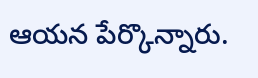ఆయన పేర్కొన్నారు.